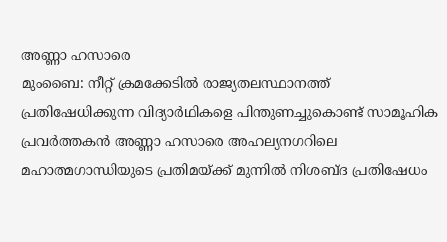അണ്ണാ ഹസാരെ
മുംബൈ: നീറ്റ് ക്രമക്കേടിൽ രാജ്യതലസ്ഥാനത്ത് പ്രതിഷേധിക്കുന്ന വിദ്യാർഥികളെ പിന്തുണച്ചുകൊണ്ട് സാമൂഹിക പ്രവർത്തകൻ അണ്ണാ ഹസാരെ അഹല്യനഗറിലെ മഹാത്മഗാന്ധിയുടെ പ്രതിമയ്ക്ക് മുന്നിൽ നിശബ്ദ പ്രതിഷേധം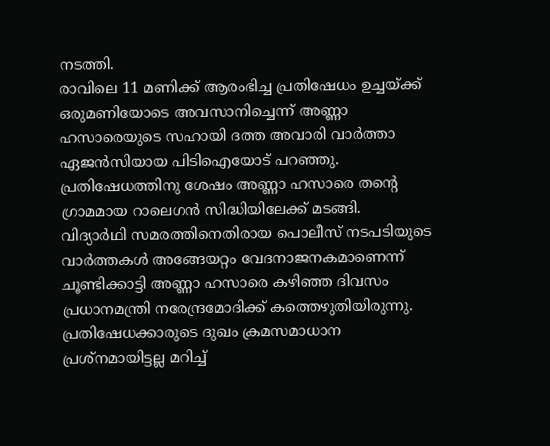നടത്തി.
രാവിലെ 11 മണിക്ക് ആരംഭിച്ച പ്രതിഷേധം ഉച്ചയ്ക്ക് ഒരുമണിയോടെ അവസാനിച്ചെന്ന് അണ്ണാ ഹസാരെയുടെ സഹായി ദത്ത അവാരി വാർത്താ ഏജൻസിയായ പിടിഐയോട് പറഞ്ഞു. പ്രതിഷേധത്തിനു ശേഷം അണ്ണാ ഹസാരെ തന്റെ ഗ്രാമമായ റാലെഗൻ സിദ്ധിയിലേക്ക് മടങ്ങി.
വിദ്യാർഥി സമരത്തിനെതിരായ പൊലീസ് നടപടിയുടെ വാർത്തകൾ അങ്ങേയറ്റം വേദനാജനകമാണെന്ന് ചൂണ്ടിക്കാട്ടി അണ്ണാ ഹസാരെ കഴിഞ്ഞ ദിവസം പ്രധാനമന്ത്രി നരേന്ദ്രമോദിക്ക് കത്തെഴുതിയിരുന്നു. പ്രതിഷേധക്കാരുടെ ദുഖം ക്രമസമാധാന പ്രശ്നമായിട്ടല്ല മറിച്ച്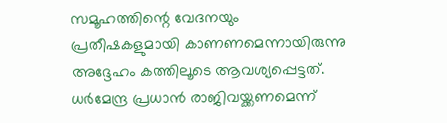സമൂഹത്തിന്റെ വേദനയും പ്രതീഷകളുമായി കാണണമെന്നായിരുന്നു അദ്ദേഹം കത്തിലൂടെ ആവശ്യപ്പെട്ടത്.
ധർമേന്ദ്ര പ്രധാൻ രാജിവയ്ക്കണമെന്ന്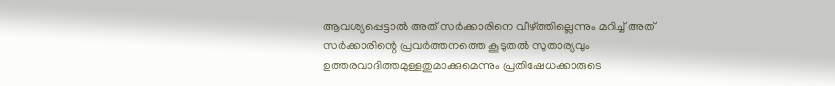ആവശ്യപ്പെട്ടാൽ അത് സർക്കാരിനെ വീഴ്ത്തില്ലെന്നും മറിച്ച് അത് സർക്കാരിന്റെ പ്രവർത്തനത്തെ കൂടുതൽ സുതാര്യവും ഉത്തരവാദിത്തമുള്ളതുമാക്കുമെന്നും പ്രതിഷേധക്കാരുടെ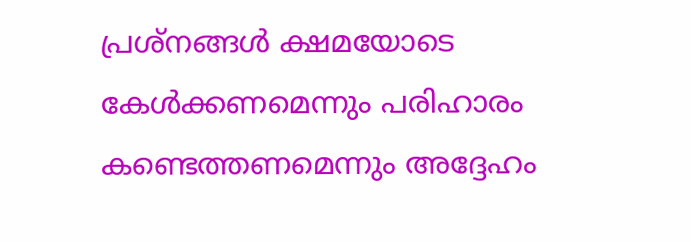പ്രശ്നങ്ങൾ ക്ഷമയോടെ കേൾക്കണമെന്നും പരിഹാരം കണ്ടെത്തണമെന്നും അദ്ദേഹം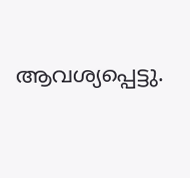ആവശ്യപ്പെട്ടു.